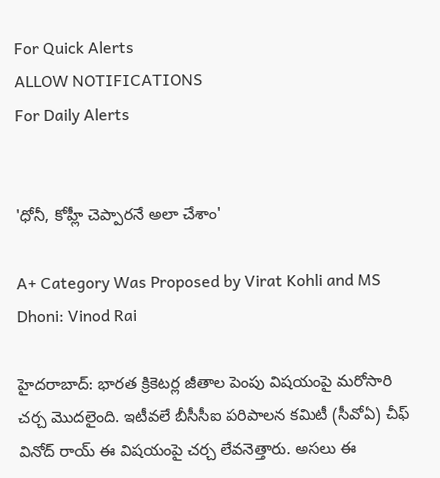For Quick Alerts
ALLOW NOTIFICATIONS
For Daily Alerts


'ధోనీ, కోహ్లీ చెప్పారనే అలా చేశాం'

A+ Category Was Proposed by Virat Kohli and MS Dhoni: Vinod Rai

హైదరాబాద్: భారత క్రికెటర్ల జీతాల పెంపు విషయంపై మరోసారి చర్చ మొదలైంది. ఇటీవలే బీసీసీఐ పరిపాలన కమిటీ (సీవోఏ) చీఫ్ వినోద్ రాయ్ ఈ విషయంపై చర్చ లేవనెత్తారు. అసలు ఈ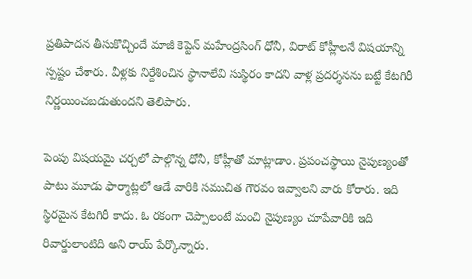ప్రతిపాదన తీసుకొచ్చిందే మాజీ కెప్టెన్ మహేంద్రసింగ్ ధోనీ, విరాట్ కోహ్లీలనే విషయాన్ని స్పష్టం చేశారు. వీళ్లకు నిర్దేశించిన స్థానాలేవి సుస్థిరం కాదని వాళ్ల ప్రదర్శనను బట్టే కేటగిరీ నిర్ణయించబడుతుందని తెలిపారు.

పెంపు విషయమై చర్చలో పాల్గొన్న ధోనీ, కోహ్లీతో మాట్లాడాం. ప్రపంచస్థాయి నైపుణ్యంతో పాటు మూడు ఫార్మాట్లలో ఆడే వారికి సముచిత గౌరవం ఇవ్వాలని వారు కోరారు. ఇది స్థిరమైన కేటగిరీ కాదు. ఓ రకంగా చెప్పాలంటే మంచి నైపుణ్యం చూపేవారికి ఇది రివార్డులాంటిది అని రాయ్ పేర్కొన్నారు.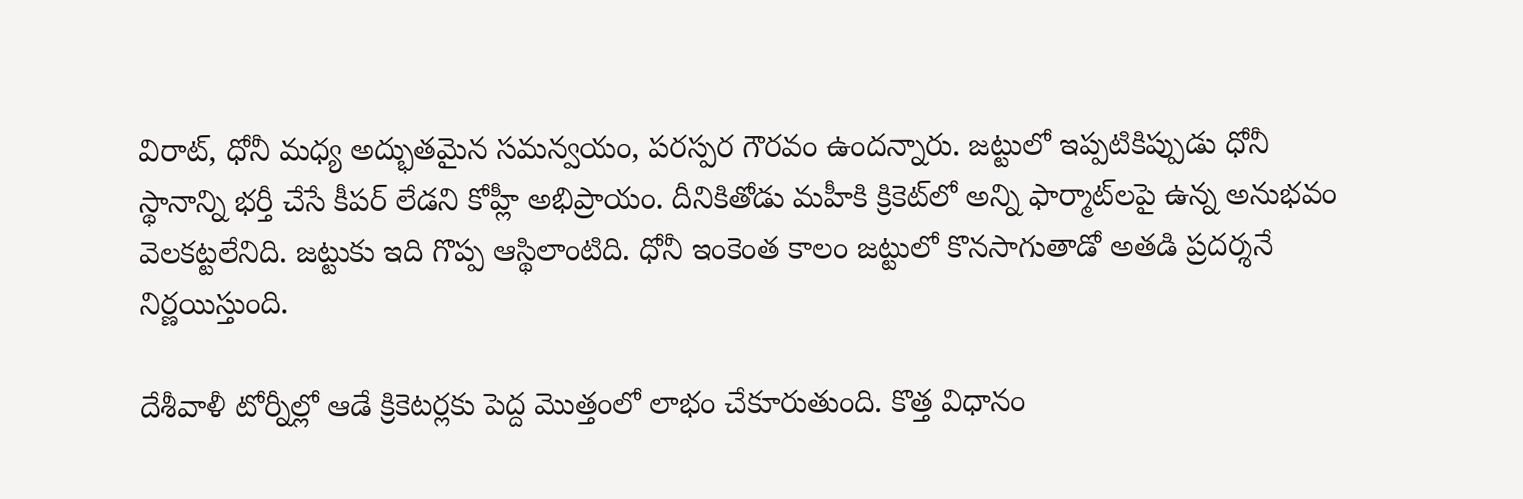విరాట్, ధోనీ మధ్య అద్భుతమైన సమన్వయం, పరస్పర గౌరవం ఉందన్నారు. జట్టులో ఇప్పటికిప్పుడు ధోనీ స్థానాన్ని భర్తీ చేసే కీపర్ లేడని కోహ్లీ అభిప్రాయం. దీనికితోడు మహీకి క్రికెట్‌లో అన్ని ఫార్మాట్‌లపై ఉన్న అనుభవం వెలకట్టలేనిది. జట్టుకు ఇది గొప్ప ఆస్థిలాంటిది. ధోనీ ఇంకెంత కాలం జట్టులో కొనసాగుతాడో అతడి ప్రదర్శనే నిర్ణయిస్తుంది.

దేశీవాళీ టోర్నీల్లో ఆడే క్రికెటర్లకు పెద్ద మొత్తంలో లాభం చేకూరుతుంది. కొత్త విధానం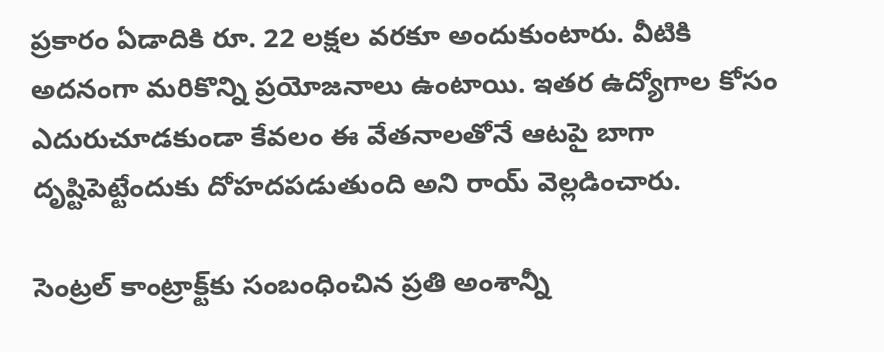ప్రకారం ఏడాదికి రూ. 22 లక్షల వరకూ అందుకుంటారు. వీటికి అదనంగా మరికొన్ని ప్రయోజనాలు ఉంటాయి. ఇతర ఉద్యోగాల కోసం ఎదురుచూడకుండా కేవలం ఈ వేతనాలతోనే ఆటపై బాగా దృష్టిపెట్టేందుకు దోహదపడుతుంది అని రాయ్ వెల్లడించారు.

సెంట్రల్ కాంట్రాక్ట్‌కు సంబంధించిన ప్రతి అంశాన్నీ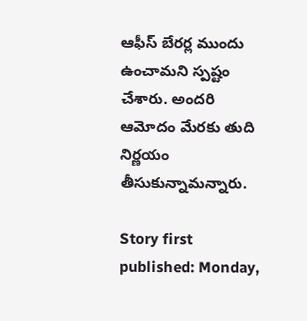ఆఫీస్ బేరర్ల ముందు ఉంచామని స్పష్టం చేశారు. అందరి ఆమోదం మేరకు తుది నిర్ణయం తీసుకున్నామన్నారు.

Story first published: Monday,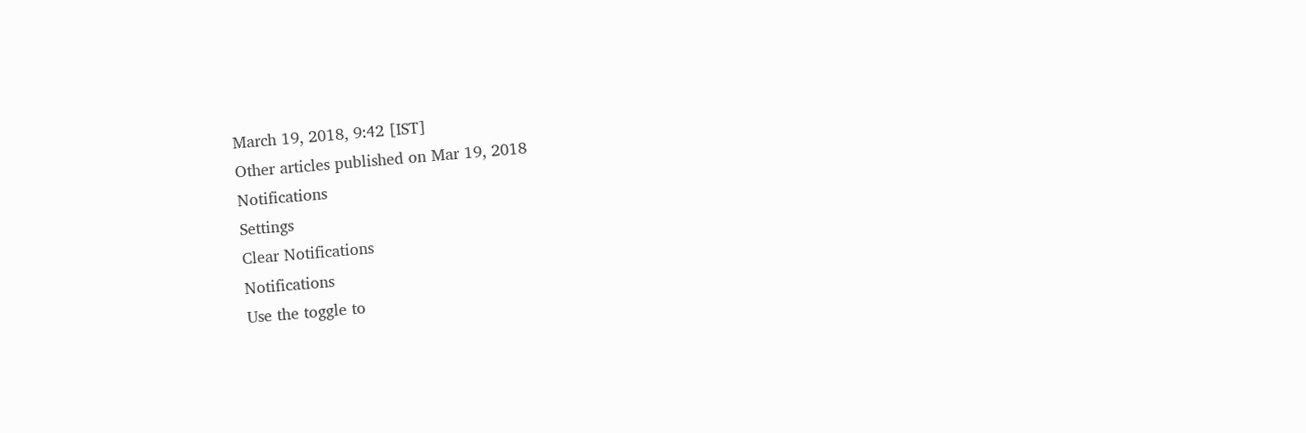March 19, 2018, 9:42 [IST]
Other articles published on Mar 19, 2018
Notifications
Settings
Clear Notifications
Notifications
Use the toggle to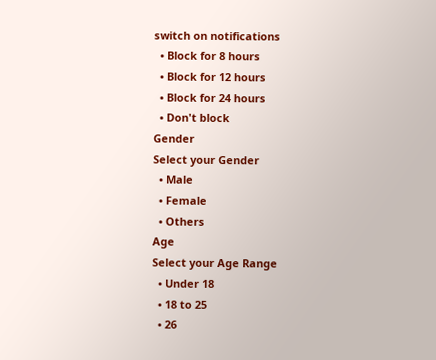switch on notifications
  • Block for 8 hours
  • Block for 12 hours
  • Block for 24 hours
  • Don't block
Gender
Select your Gender
  • Male
  • Female
  • Others
Age
Select your Age Range
  • Under 18
  • 18 to 25
  • 26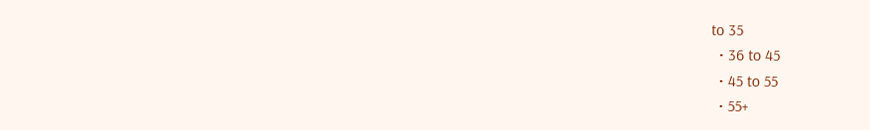to 35
  • 36 to 45
  • 45 to 55
  • 55+